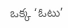ఒక్క ‘ఓటు’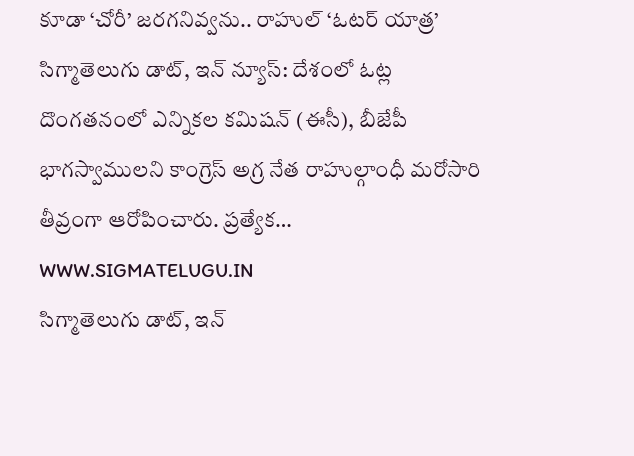కూడా ‘చోరీ’ జరగనివ్వను.. రాహుల్ ‘ఓటర్ యాత్ర’
సిగ్మాతెలుగు డాట్, ఇన్ న్యూస్: దేశంలో ఓట్ల దొంగతనంలో ఎన్నికల కమిషన్ (ఈసీ), బీజేపీ భాగస్వాములని కాంగ్రెస్ అగ్ర నేత రాహుల్గాంధీ మరోసారి తీవ్రంగా ఆరోపించారు. ప్రత్యేక…
WWW.SIGMATELUGU.IN
సిగ్మాతెలుగు డాట్, ఇన్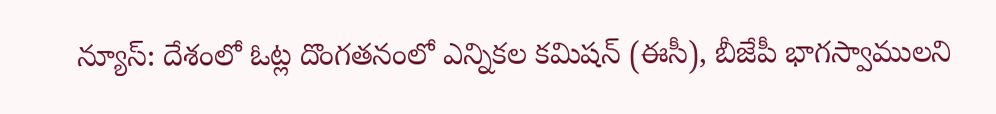న్యూస్: దేశంలో ఓట్ల దొంగతనంలో ఎన్నికల కమిషన్ (ఈసీ), బీజేపీ భాగస్వాములని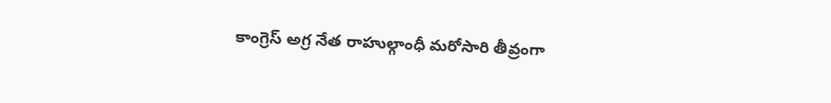కాంగ్రెస్ అగ్ర నేత రాహుల్గాంధీ మరోసారి తీవ్రంగా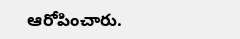ఆరోపించారు.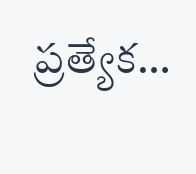ప్రత్యేక…